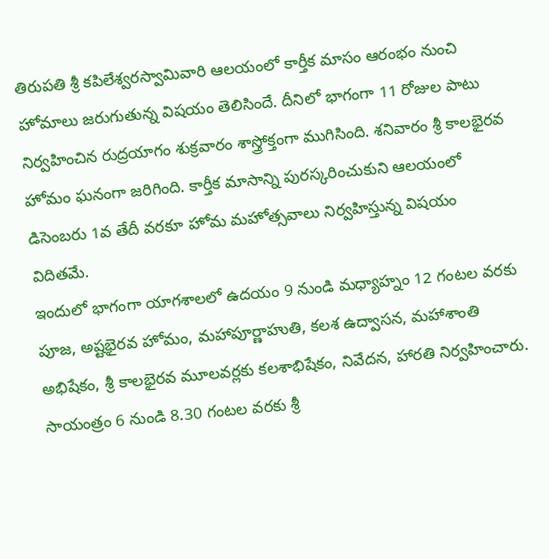తిరుపతి శ్రీ కపిలేశ్వరస్వామివారి ఆలయంలో కార్తీక మాసం ఆరంభం నుంచి హోమాలు జరుగుతున్న విషయం తెలిసిందే. దీనిలో భాగంగా 11 రోజుల పాటు నిర్వహించిన రుద్రయాగం శుక్రవారం శాస్త్రోక్తంగా ముగిసింది. శనివారం శ్రీ కాలభైరవ హోమం ఘనంగా జరిగింది. కార్తీక మాసాన్ని పురస్కరించుకుని ఆలయంలో డిసెంబరు 1వ తేదీ వరకూ హోమ మహోత్సవాలు నిర్వహిస్తున్న విషయం విదితమే.
ఇందులో భాగంగా యాగశాలలో ఉదయం 9 నుండి మధ్యాహ్నం 12 గంటల వరకు పూజ, అష్టభైరవ హోమం, మహాపూర్ణాహుతి, కలశ ఉద్వాసన, మహాశాంతి అభిషేకం, శ్రీ కాలభైరవ మూలవర్లకు కలశాభిషేకం, నివేదన, హారతి నిర్వహించారు. సాయంత్రం 6 నుండి 8.30 గంటల వరకు శ్రీ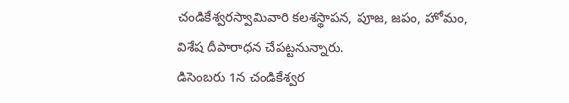చండికేశ్వరస్వామివారి కలశస్థాపన, పూజ, జపం, హోమం, విశేష దీపారాధన చేపట్టనున్నారు.
డిసెంబరు 1న చండికేశ్వర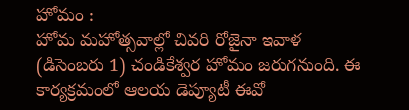హోమం :
హోమ మహోత్సవాల్లో చివరి రోజైనా ఇవాళ (డిసెంబరు 1) చండికేశ్వర హోమం జరుగనుంది. ఈ కార్యక్రమంలో ఆలయ డెప్యూటీ ఈవో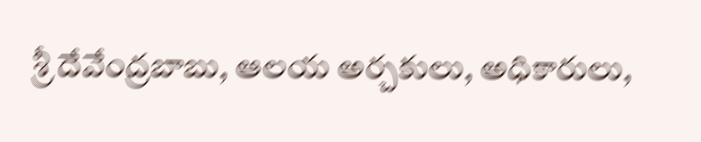శ్రీ దేవేంద్రబాబు, ఆలయ అర్చకులు, అధికారులు,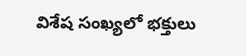విశేష సంఖ్యలో భక్తులు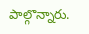పాల్గొన్నారు.